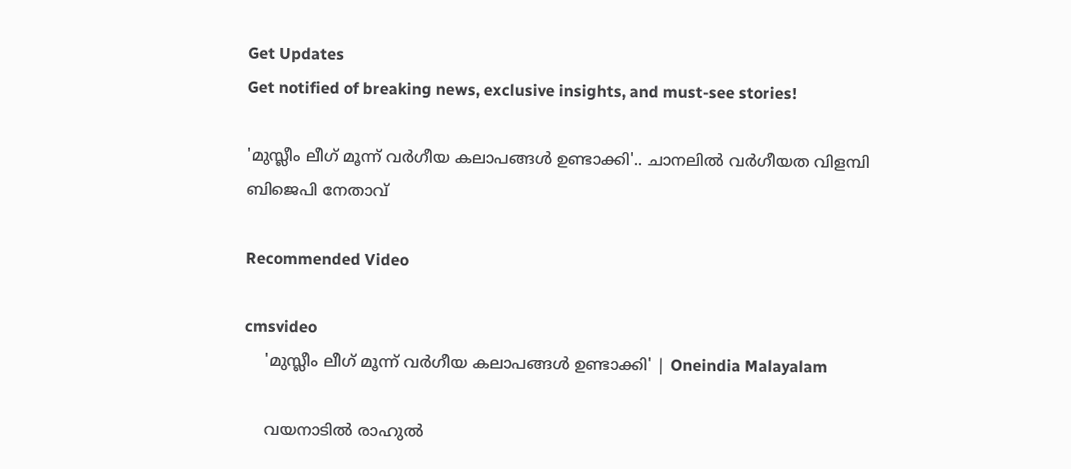Get Updates
Get notified of breaking news, exclusive insights, and must-see stories!

'മുസ്ലീം ലീഗ് മൂന്ന് വര്‍ഗീയ കലാപങ്ങള്‍ ഉണ്ടാക്കി'.. ചാനലില്‍ വര്‍ഗീയത വിളമ്പി ബിജെപി നേതാവ്

Recommended Video

cmsvideo
    'മുസ്ലീം ലീഗ് മൂന്ന് വര്‍ഗീയ കലാപങ്ങള്‍ ഉണ്ടാക്കി' | Oneindia Malayalam

    വയനാടില്‍ രാഹുല്‍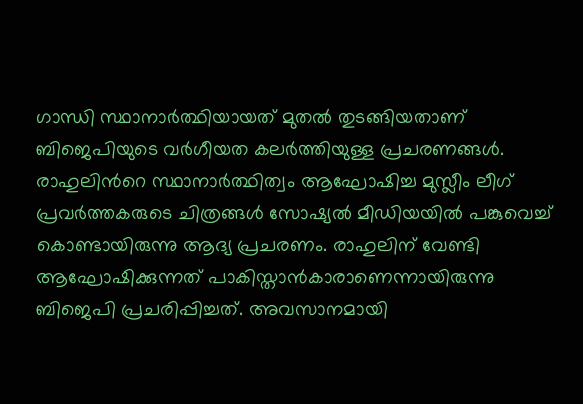ഗാന്ധി സ്ഥാനാര്‍ത്ഥിയായത് മുതല്‍ തുടങ്ങിയതാണ് ബിജെപിയുടെ വര്‍ഗീയത കലര്‍ത്തിയുള്ള പ്രചരണങ്ങള്‍. രാഹുലിന്‍റെ സ്ഥാനാര്‍ത്ഥിത്വം ആഘോഷിച്ച മുസ്ലീം ലീഗ് പ്രവര്‍ത്തകരുടെ ചിത്രങ്ങള്‍ സോഷ്യല്‍ മീഡിയയില്‍ പങ്കുവെച്ച് കൊണ്ടായിരുന്നു ആദ്യ പ്രചരണം. രാഹുലിന് വേണ്ടി ആഘോഷിക്കുന്നത് പാകിസ്താന്‍കാരാണെന്നായിരുന്നു ബിജെപി പ്രചരിപ്പിച്ചത്. അവസാനമായി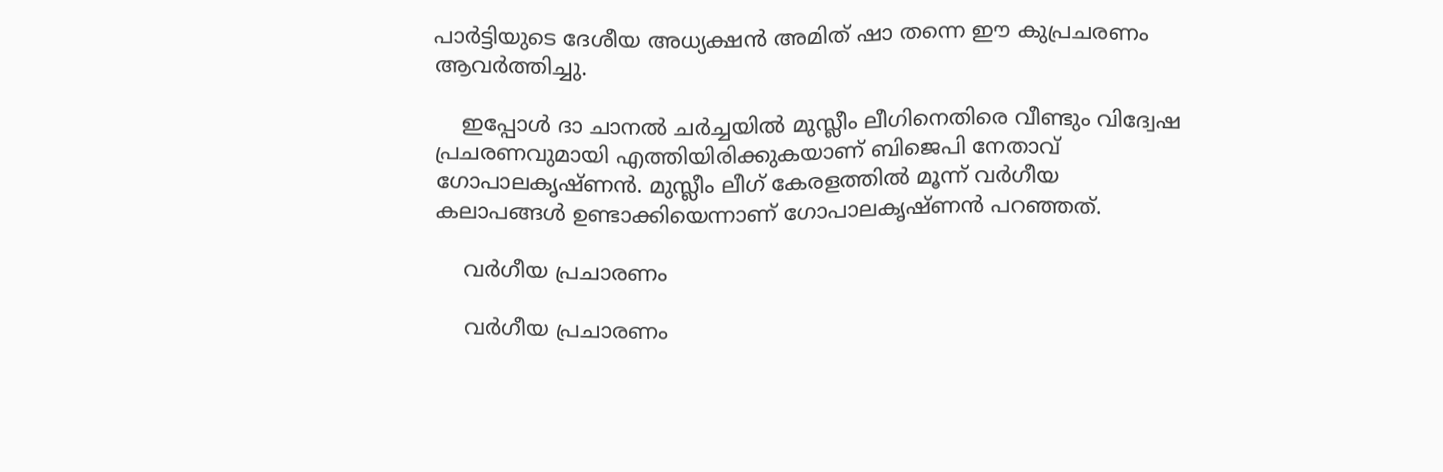പാര്‍ട്ടിയുടെ ദേശീയ അധ്യക്ഷന്‍ അമിത് ഷാ തന്നെ ഈ കുപ്രചരണം ആവര്‍ത്തിച്ചു.

    ഇപ്പോള്‍ ദാ ചാനല്‍ ചര്‍ച്ചയില്‍ മുസ്ലീം ലീഗിനെതിരെ വീണ്ടും വിദ്വേഷ പ്രചരണവുമായി എത്തിയിരിക്കുകയാണ് ബിജെപി നേതാവ് ഗോപാലകൃഷ്ണന്‍. മുസ്ലീം ലീഗ് കേരളത്തില്‍ മൂന്ന് വര്‍ഗീയ കലാപങ്ങള്‍ ഉണ്ടാക്കിയെന്നാണ് ഗോപാലകൃഷ്ണന്‍ പറഞ്ഞത്.

    വര്‍ഗീയ പ്രചാരണം

    വര്‍ഗീയ പ്രചാരണം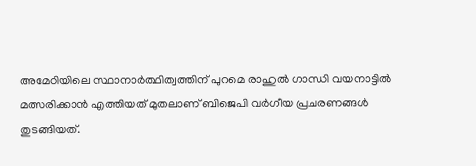അമേഠിയിലെ സ്ഥാനാര്‍ത്ഥിത്വത്തിന് പുറമെ രാഹുല്‍ ഗാന്ധി വയനാട്ടില്‍ മത്സരിക്കാന്‍ എത്തിയത് മുതലാണ് ബിജെപി വര്‍ഗീയ പ്രചരണങ്ങള്‍ തുടങ്ങിയത്.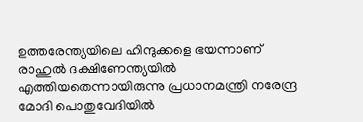ഉത്തരേന്ത്യയിലെ ഹിന്ദുക്കളെ ഭയന്നാണ് രാഹുല്‍ ദക്ഷിണേന്ത്യയില്‍ എത്തിയതെന്നായിരുന്നു പ്രധാനമന്ത്രി നരേന്ദ്ര മോദി പൊതുവേദിയില്‍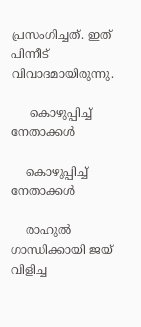പ്രസംഗിച്ചത്. ഇത് പിന്നീട് വിവാദമായിരുന്നു.

     കൊഴുപ്പിച്ച് നേതാക്കള്‍

    കൊഴുപ്പിച്ച് നേതാക്കള്‍

    രാഹുല്‍ ഗാന്ധിക്കായി ജയ് വിളിച്ച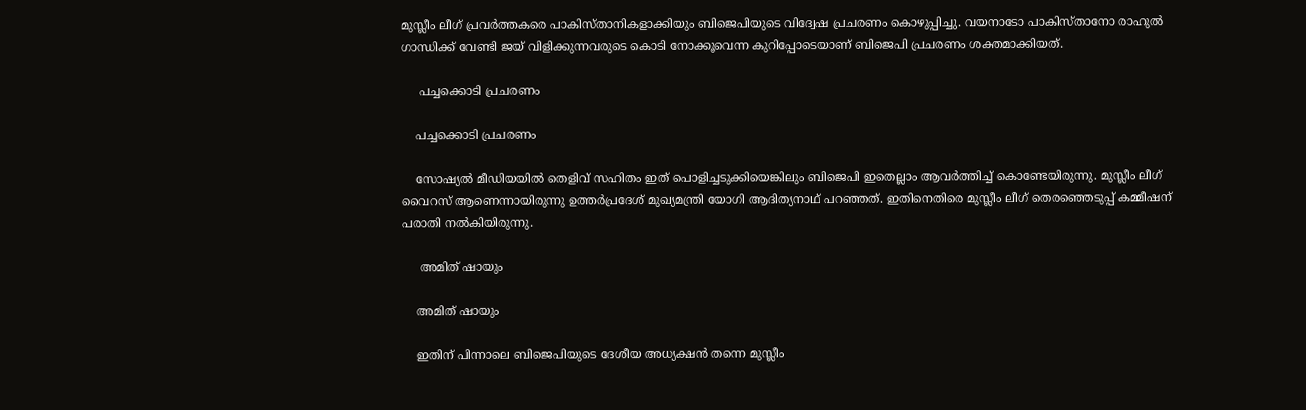മുസ്ലീം ലീഗ് പ്രവര്‍ത്തകരെ പാകിസ്താനികളാക്കിയും ബിജെപിയുടെ വിദ്വേഷ പ്രചരണം കൊഴുപ്പിച്ചു. വയനാടോ പാകിസ്താനോ രാഹുല്‍ ഗാന്ധിക്ക് വേണ്ടി ജയ് വിളിക്കുന്നവരുടെ കൊടി നോക്കൂവെന്ന കുറിപ്പോടെയാണ് ബിജെപി പ്രചരണം ശക്തമാക്കിയത്.

     പച്ചക്കൊടി പ്രചരണം

    പച്ചക്കൊടി പ്രചരണം

    സോഷ്യല്‍ മീഡിയയില്‍ തെളിവ് സഹിതം ഇത് പൊളിച്ചടുക്കിയെങ്കിലും ബിജെപി ഇതെല്ലാം ആവര്‍ത്തിച്ച് കൊണ്ടേയിരുന്നു. മുസ്ലീം ലീഗ് വൈറസ് ആണെന്നായിരുന്നു ഉത്തര്‍പ്രദേശ് മുഖ്യമന്ത്രി യോഗി ആദിത്യനാഥ് പറഞ്ഞത്. ഇതിനെതിരെ മുസ്ലീം ലീഗ് തെരഞ്ഞെടുപ്പ് കമ്മീഷന് പരാതി നല്‍കിയിരുന്നു.

     അമിത് ഷായും

    അമിത് ഷായും

    ഇതിന് പിന്നാലെ ബിജെപിയുടെ ദേശീയ അധ്യക്ഷന്‍ തന്നെ മുസ്ലീം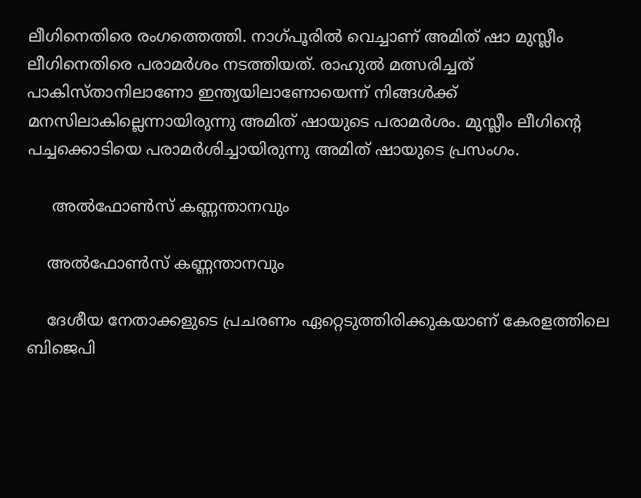ലീഗിനെതിരെ രംഗത്തെത്തി. നാഗ്പൂരില്‍ വെച്ചാണ് അമിത് ഷാ മുസ്ലീം ലീഗിനെതിരെ പരാമര്‍ശം നടത്തിയത്. രാഹുല്‍ മത്സരിച്ചത് പാകിസ്താനിലാണോ ഇന്ത്യയിലാണോയെന്ന് നിങ്ങള്‍ക്ക് മനസിലാകില്ലെന്നായിരുന്നു അമിത് ഷായുടെ പരാമര്‍ശം. മുസ്ലീം ലീഗിന്‍റെ പച്ചക്കൊടിയെ പരാമര്‍ശിച്ചായിരുന്നു അമിത് ഷായുടെ പ്രസംഗം.

     അല്‍ഫോണ്‍സ് കണ്ണന്താനവും

    അല്‍ഫോണ്‍സ് കണ്ണന്താനവും

    ദേശീയ നേതാക്കളുടെ പ്രചരണം ഏറ്റെടുത്തിരിക്കുകയാണ് കേരളത്തിലെ ബിജെപി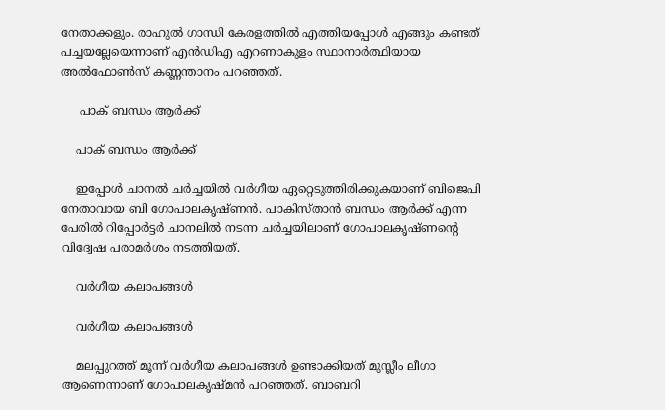നേതാക്കളും. രാഹുല്‍ ഗാന്ധി കേരളത്തില്‍ എത്തിയപ്പോള്‍ എങ്ങും കണ്ടത് പച്ചയല്ലേയെന്നാണ് എന്‍ഡിഎ എറണാകുളം സ്ഥാനാര്‍ത്ഥിയായ അല്‍ഫോണ്‍സ് കണ്ണന്താനം പറഞ്ഞത്.

     പാക് ബന്ധം ആര്‍ക്ക്

    പാക് ബന്ധം ആര്‍ക്ക്

    ഇപ്പോള്‍ ചാനല്‍ ചര്‍ച്ചയില്‍ വര്‍ഗീയ ഏറ്റെടുത്തിരിക്കുകയാണ് ബിജെപി നേതാവായ ബി ഗോപാലകൃഷ്ണന്‍. പാകിസ്താന്‍ ബന്ധം ആര്‍ക്ക് എന്ന പേരില്‍ റിപ്പോര്‍ട്ടര്‍ ചാനലില്‍ നടന്ന ചര്‍ച്ചയിലാണ് ഗോപാലകൃഷ്ണന്‍റെ വിദ്വേഷ പരാമര്‍ശം നടത്തിയത്.

    വര്‍ഗീയ കലാപങ്ങള്‍

    വര്‍ഗീയ കലാപങ്ങള്‍

    മലപ്പുറത്ത് മൂന്ന് വര്‍ഗീയ കലാപങ്ങള്‍ ഉണ്ടാക്കിയത് മുസ്ലീം ലീഗാ ആണെന്നാണ് ഗോപാലകൃഷ്മന്‍ പറഞ്ഞത്. ബാബറി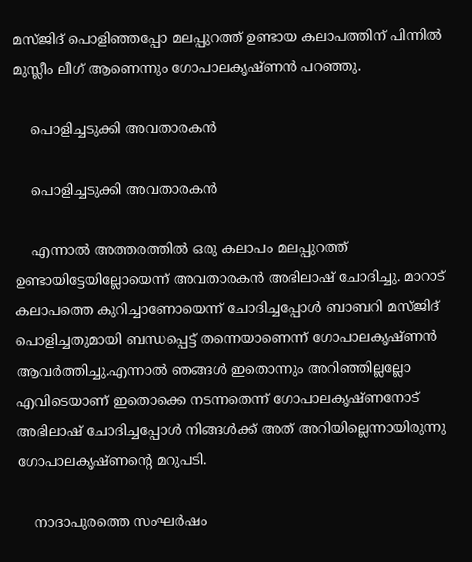മസ്ജിദ് പൊളിഞ്ഞപ്പോ മലപ്പുറത്ത് ഉണ്ടായ കലാപത്തിന് പിന്നില്‍ മുസ്ലീം ലീഗ് ആണെന്നും ഗോപാലകൃഷ്ണന്‍ പറഞ്ഞു.

    പൊളിച്ചടുക്കി അവതാരകന്‍

    പൊളിച്ചടുക്കി അവതാരകന്‍

    എന്നാല്‍ അത്തരത്തില്‍ ഒരു കലാപം മലപ്പുറത്ത് ഉണ്ടായിട്ടേയില്ലോയെന്ന് അവതാരകന്‍ അഭിലാഷ് ചോദിച്ചു. മാറാട് കലാപത്തെ കുറിച്ചാണോയെന്ന് ചോദിച്ചപ്പോള്‍ ബാബറി മസ്ജിദ് പൊളിച്ചതുമായി ബന്ധപ്പെട്ട് തന്നെയാണെന്ന് ഗോപാലകൃഷ്ണന്‍ ആവര്‍ത്തിച്ചു.എന്നാല്‍ ഞങ്ങള്‍ ഇതൊന്നും അറിഞ്ഞില്ലല്ലോ എവിടെയാണ് ഇതൊക്കെ നടന്നതെന്ന് ഗോപാലകൃഷ്ണനോട് അഭിലാഷ് ചോദിച്ചപ്പോള്‍ നിങ്ങള്‍ക്ക് അത് അറിയില്ലെന്നായിരുന്നു ഗോപാലകൃഷ്ണന്‍റെ മറുപടി.

    നാദാപുരത്തെ സംഘര്‍ഷം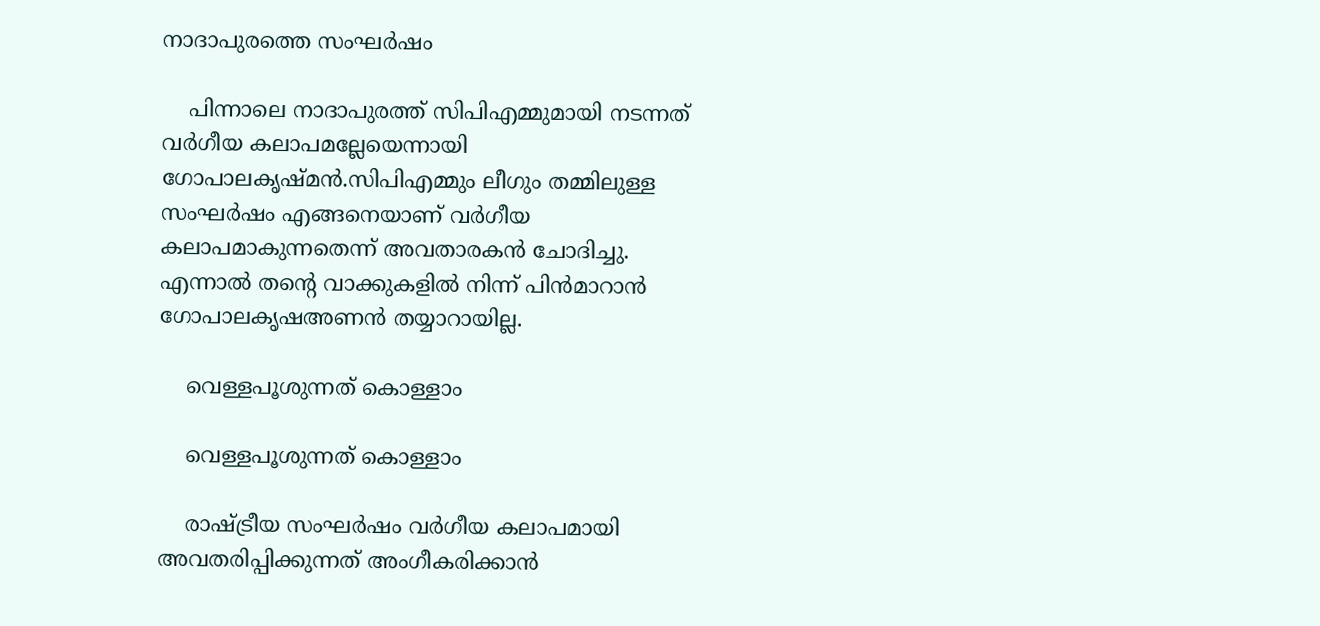നാദാപുരത്തെ സംഘര്‍ഷം

    പിന്നാലെ നാദാപുരത്ത് സിപിഎമ്മുമായി നടന്നത് വര്‍ഗീയ കലാപമല്ലേയെന്നായി ഗോപാലകൃഷ്മന്‍.സിപിഎമ്മും ലീഗും തമ്മിലുള്ള സംഘര്‍ഷം എങ്ങനെയാണ് വര്‍ഗീയ കലാപമാകുന്നതെന്ന് അവതാരകന്‍ ചോദിച്ചു. എന്നാല്‍ തന്‍റെ വാക്കുകളില്‍ നിന്ന് പിന്‍മാറാന്‍ ഗോപാലകൃഷഅണന്‍ തയ്യാറായില്ല.

    വെള്ളപൂശുന്നത് കൊള്ളാം

    വെള്ളപൂശുന്നത് കൊള്ളാം

    രാഷ്ട്രീയ സംഘര്‍ഷം വര്‍ഗീയ കലാപമായി അവതരിപ്പിക്കുന്നത് അംഗീകരിക്കാന്‍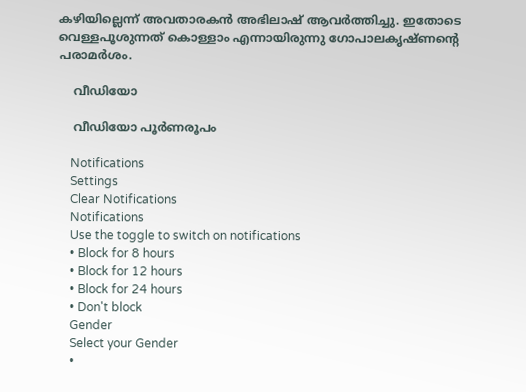കഴിയില്ലെന്ന് അവതാരകന്‍ അഭിലാഷ് ആവര്‍ത്തിച്ചു. ഇതോടെ വെള്ളപൂശുന്നത് കൊള്ളാം എന്നായിരുന്നു ഗോപാലകൃഷ്ണന്‍റെ പരാമര്‍ശം.

    വീഡിയോ

    വീഡിയോ പൂര്‍ണരൂപം

    Notifications
    Settings
    Clear Notifications
    Notifications
    Use the toggle to switch on notifications
    • Block for 8 hours
    • Block for 12 hours
    • Block for 24 hours
    • Don't block
    Gender
    Select your Gender
    •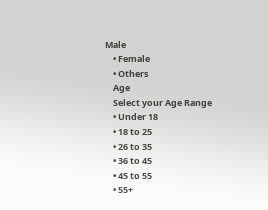Male
    • Female
    • Others
    Age
    Select your Age Range
    • Under 18
    • 18 to 25
    • 26 to 35
    • 36 to 45
    • 45 to 55
    • 55+